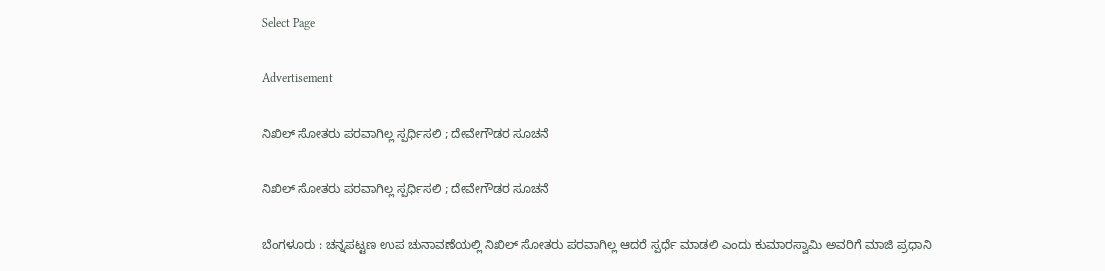Select Page

Advertisement

ನಿಖಿಲ್ ಸೋತರು ಪರವಾಗಿಲ್ಲ ಸ್ಪರ್ಧಿಸಲಿ ; ದೇವೇಗೌಡರ ಸೂಚನೆ

ನಿಖಿಲ್ ಸೋತರು ಪರವಾಗಿಲ್ಲ ಸ್ಪರ್ಧಿಸಲಿ ; ದೇವೇಗೌಡರ ಸೂಚನೆ

ಬೆಂಗಳೂರು : ಚನ್ನಪಟ್ಟಣ ಉಪ ಚುನಾವಣೆಯಲ್ಲಿ ನಿಖಿಲ್ ಸೋತರು ಪರವಾಗಿಲ್ಲ ಆದರೆ ಸ್ಪರ್ಧೆ ಮಾಡಲಿ ಎಂದು ಕುಮಾರಸ್ವಾಮಿ ಅವರಿಗೆ ಮಾಜಿ ಪ್ರಧಾನಿ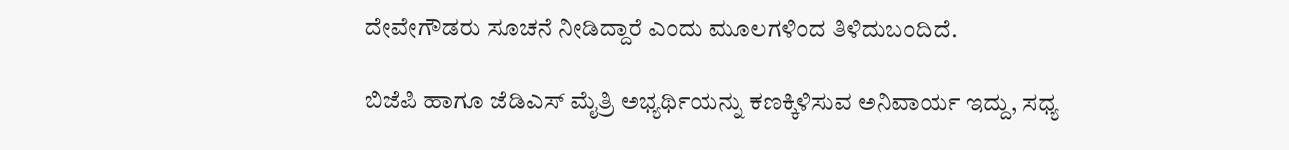ದೇವೇಗೌಡರು ಸೂಚನೆ ನೀಡಿದ್ದಾರೆ ಎಂದು ಮೂಲಗಳಿಂದ ತಿಳಿದುಬಂದಿದೆ.

ಬಿಜೆಪಿ ಹಾಗೂ ಜೆಡಿಎಸ್ ಮೈತ್ರಿ ಅಭ್ಯರ್ಥಿಯನ್ನು‌ ಕಣಕ್ಕಿಳಿಸುವ ಅನಿವಾರ್ಯ ಇದ್ದು, ಸಧ್ಯ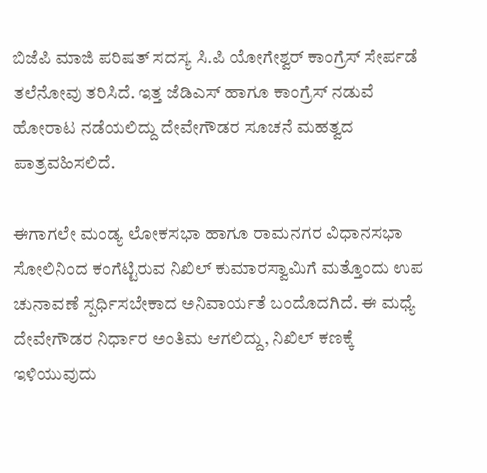ಬಿಜೆಪಿ ಮಾಜಿ ಪರಿಷತ್ ಸದಸ್ಯ ಸಿ.ಪಿ ಯೋಗೇಶ್ವರ್ ಕಾಂಗ್ರೆಸ್ ಸೇರ್ಪಡೆ ತಲೆನೋವು ತರಿಸಿದೆ. ಇತ್ತ ಜೆಡಿಎಸ್ ಹಾಗೂ ಕಾಂಗ್ರೆಸ್ ನಡುವೆ ಹೋರಾಟ ನಡೆಯಲಿದ್ದು ದೇವೇಗೌಡರ ಸೂಚನೆ ಮಹತ್ವದ ಪಾತ್ರವಹಿಸಲಿದೆ.

ಈಗಾಗಲೇ ಮಂಡ್ಯ ಲೋಕಸಭಾ ಹಾಗೂ ರಾಮನಗರ ವಿಧಾನಸಭಾ ಸೋಲಿನಿಂದ ಕಂಗೆಟ್ಟಿರುವ ನಿಖಿಲ್ ಕುಮಾರಸ್ವಾಮಿಗೆ ಮತ್ತೊಂದು ಉಪ‌ ಚುನಾವಣೆ ಸ್ಪರ್ಧಿಸಬೇಕಾದ ಅನಿವಾರ್ಯತೆ ಬಂದೊದಗಿದೆ. ಈ ಮಧ್ಯೆ ದೇವೇಗೌಡರ ನಿರ್ಧಾರ ಅಂತಿಮ ಆಗಲಿದ್ದು, ನಿಖಿಲ್ ಕಣಕ್ಕೆ ಇಳಿಯುವುದು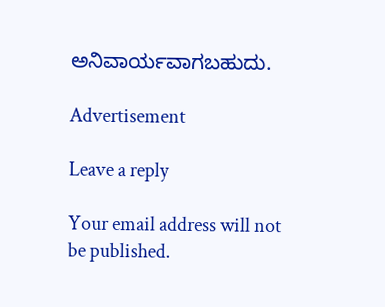ಅನಿವಾರ್ಯವಾಗಬಹುದು.

Advertisement

Leave a reply

Your email address will not be published.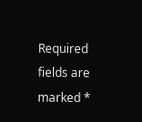Required fields are marked *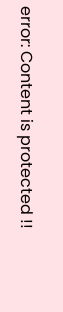error: Content is protected !!